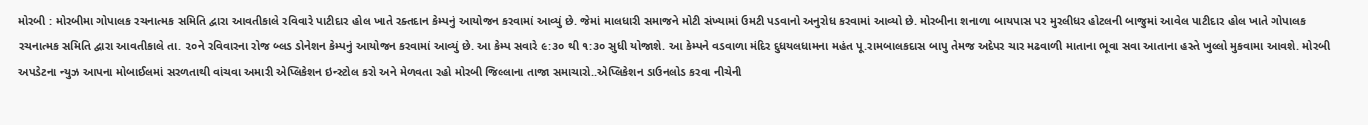મોરબી : મોરબીમા ગોપાલક રચનાત્મક સમિતિ દ્વારા આવતીકાલે રવિવારે પાટીદાર હોલ ખાતે રક્તદાન કેમ્પનું આયોજન કરવામાં આવ્યું છે. જેમાં માલધારી સમાજને મોટી સંખ્યામાં ઉમટી પડવાનો અનુરોધ કરવામાં આવ્યો છે. મોરબીના શનાળા બાયપાસ પર મુરલીધર હોટલની બાજુમાં આવેલ પાટીદાર હોલ ખાતે ગોપાલક રચનાત્મક સમિતિ દ્વારા આવતીકાલે તા. ૨૦ને રવિવારના રોજ બ્લડ ડોનેશન કેમ્પનું આયોજન કરવામાં આવ્યું છે. આ કેમ્પ સવારે ૯:૩૦ થી ૧:૩૦ સુધી યોજાશે. આ કેમ્પને વડવાળા મંદિર દુધયલધામના મહંત પૂ.રામબાલકદાસ બાપુ તેમજ અદેપર ચાર મઢવાળી માતાના ભૂવા સવા આતાના હસ્તે ખુલ્લો મુકવામા આવશે. મોરબી અપડેટના ન્યુઝ આપના મોબાઈલમાં સરળતાથી વાંચવા અમારી એપ્લિકેશન ઇન્સ્ટોલ કરો અને મેળવતા રહો મોરબી જિલ્લાના તાજા સમાચારો..એપ્લિકેશન ડાઉનલોડ કરવા નીચેની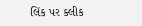લિંક પર ક્લીક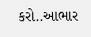કરો..આભાર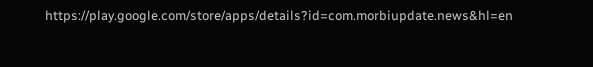https://play.google.com/store/apps/details?id=com.morbiupdate.news&hl=en